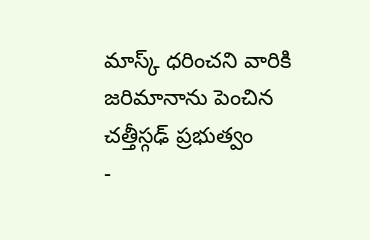మాస్క్ ధరించని వారికి జరిమానాను పెంచిన చత్తీస్గఢ్ ప్రభుత్వం
-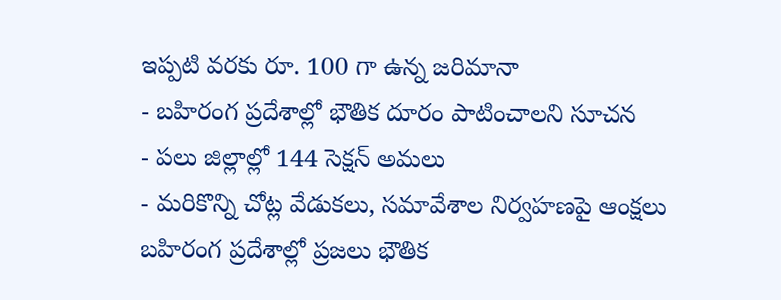ఇప్పటి వరకు రూ. 100 గా ఉన్న జరిమానా
- బహిరంగ ప్రదేశాల్లో భౌతిక దూరం పాటించాలని సూచన
- పలు జిల్లాల్లో 144 సెక్షన్ అమలు
- మరికొన్ని చోట్ల వేడుకలు, సమావేశాల నిర్వహణపై ఆంక్షలు
బహిరంగ ప్రదేశాల్లో ప్రజలు భౌతిక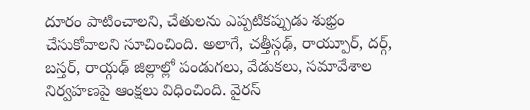దూరం పాటించాలని, చేతులను ఎప్పటికప్పుడు శుభ్రం చేసుకోవాలని సూచించింది. అలాగే, చత్తీస్గఢ్, రాయ్పూర్, దర్గ్, బస్తర్, రాయ్గఢ్ జిల్లాల్లో పండుగలు, వేడుకలు, సమావేశాల నిర్వహణపై ఆంక్షలు విధించింది. వైరస్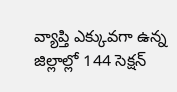వ్యాప్తి ఎక్కువగా ఉన్న జిల్లాల్లో 144 సెక్షన్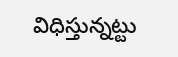విధిస్తున్నట్టు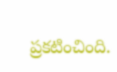ప్రకటించింది.